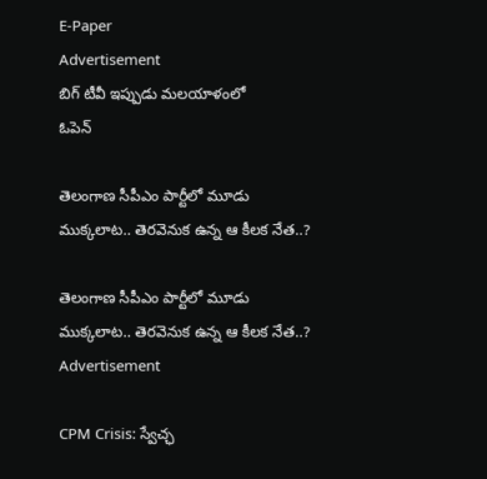E-Paper
Advertisement
బిగ్ టీవీ ఇప్పుడు మలయాళంలో
ఓపెన్

తెలంగాణ సీపీఎం పార్టీలో మూడు ముక్కలాట.. తెరవెనుక ఉన్న ఆ కీలక నేత..?

తెలంగాణ సీపీఎం పార్టీలో మూడు ముక్కలాట.. తెరవెనుక ఉన్న ఆ కీలక నేత..?
Advertisement

CPM Crisis: స్వేచ్ఛ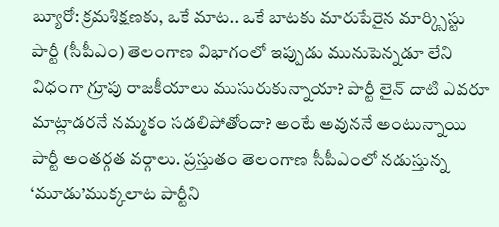బ్యూరో: క్రమశిక్షణకు, ఒకే మాట.. ఒకే బాటకు మారుపేరైన మార్క్సిస్టు పార్టీ (సీపీఎం) తెలంగాణ విభాగంలో ఇప్పుడు మునుపెన్నడూ లేని విధంగా గ్రూపు రాజకీయాలు ముసురుకున్నాయా? పార్టీ లైన్ దాటి ఎవరూ మాట్లాడరనే నమ్మకం సడలిపోతోందా? అంటే అవుననే అంటున్నాయి పార్టీ అంతర్గత వర్గాలు. ప్రస్తుతం తెలంగాణ సీపీఎంలో నడుస్తున్న ‘మూడు’ముక్కలాట పార్టీని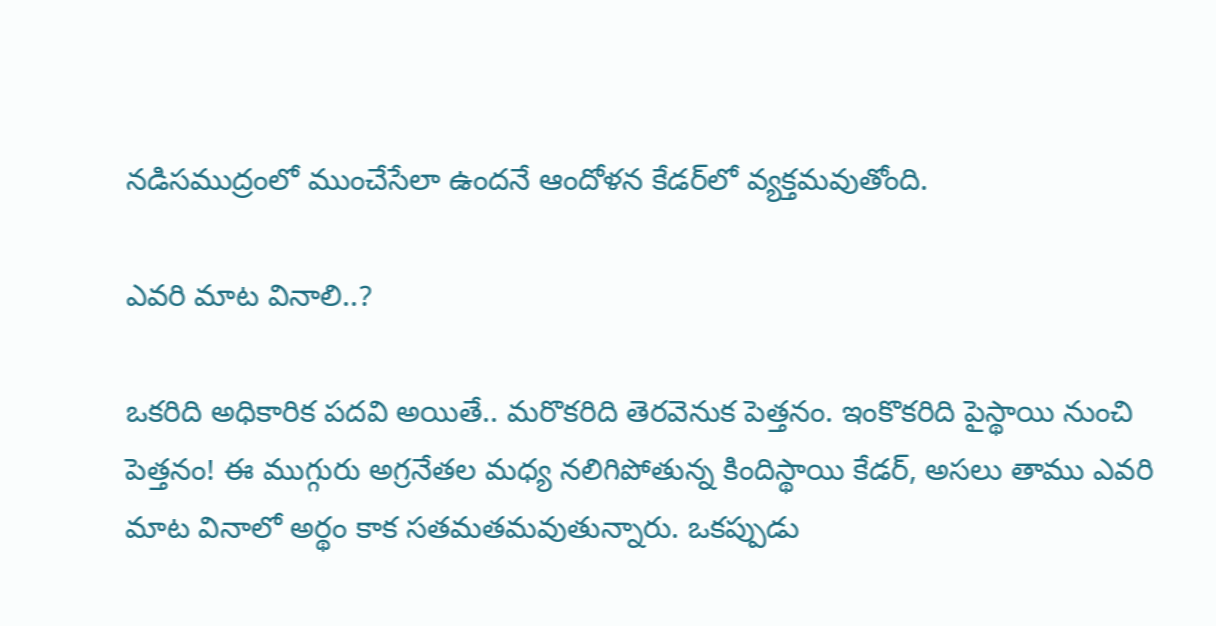నడిసముద్రంలో ముంచేసేలా ఉందనే ఆందోళన కేడర్‌లో వ్యక్తమవుతోంది.

ఎవరి మాట వినాలి..?

ఒకరిది అధికారిక పదవి అయితే.. మరొకరిది తెరవెనుక పెత్తనం. ఇంకొకరిది పైస్థాయి నుంచి పెత్తనం! ఈ ముగ్గురు అగ్రనేతల మధ్య నలిగిపోతున్న కిందిస్థాయి కేడర్, అసలు తాము ఎవరి మాట వినాలో అర్థం కాక సతమతమవుతున్నారు. ఒకప్పుడు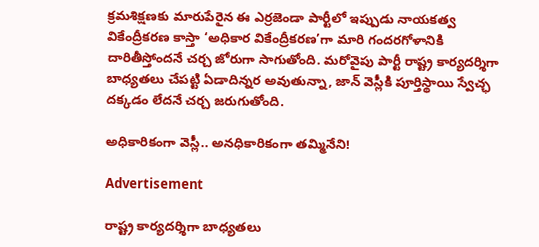క్రమశిక్షణకు మారుపేరైన ఈ ఎర్రజెండా పార్టీలో ఇప్పుడు నాయకత్వ వికేంద్రీకరణ కాస్తా ‘అధికార వికేంద్రీకరణ’గా మారి గందరగోళానికి దారితీస్తోందనే చర్చ జోరుగా సాగుతోంది. మరోవైపు పార్టీ రాష్ట్ర కార్యదర్శిగా బాధ్యతలు చేపట్టి ఏడాదిన్నర అవుతున్నా, జాన్ వెస్లీకి పూర్తిస్థాయి స్వేచ్ఛ దక్కడం లేదనే చర్చ జరుగుతోంది.

అధికారికంగా వెస్లీ.. అనధికారికంగా తమ్మినేని!

Advertisement

రాష్ట్ర కార్యదర్శిగా బాధ్యతలు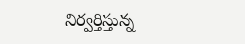నిర్వర్తిస్తున్న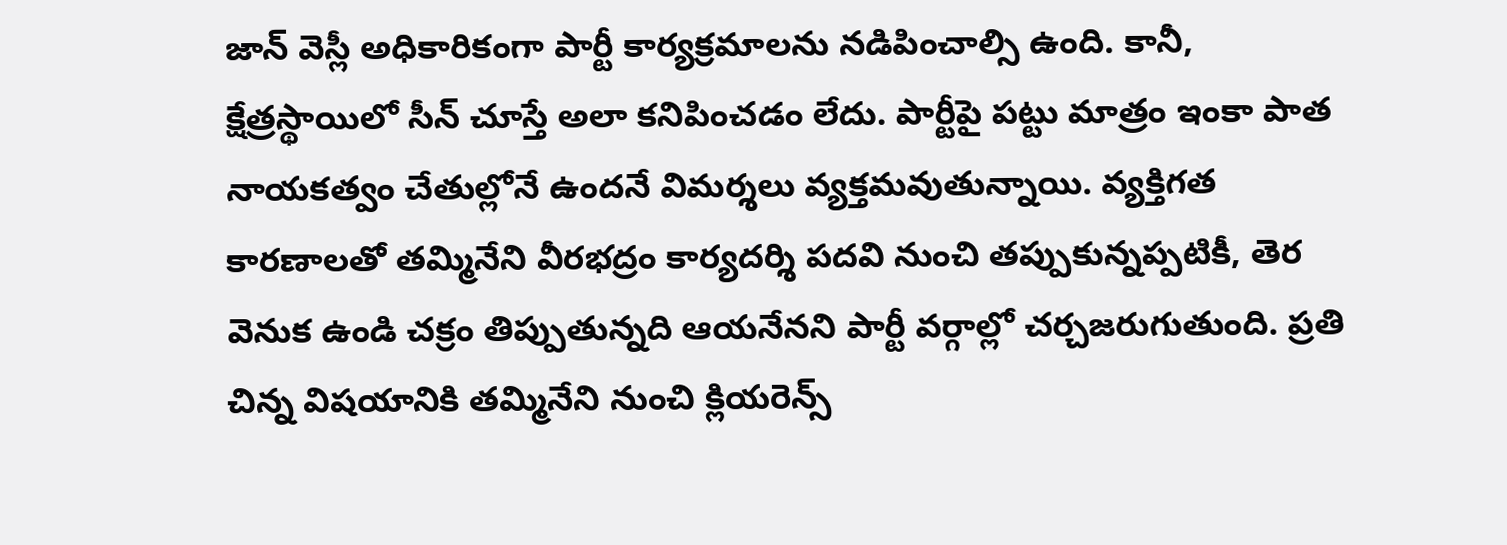జాన్ వెస్లీ అధికారికంగా పార్టీ కార్యక్రమాలను నడిపించాల్సి ఉంది. కానీ, క్షేత్రస్థాయిలో సీన్ చూస్తే అలా కనిపించడం లేదు. పార్టీపై పట్టు మాత్రం ఇంకా పాత నాయకత్వం చేతుల్లోనే ఉందనే విమర్శలు వ్యక్తమవుతున్నాయి. వ్యక్తిగత కారణాలతో తమ్మినేని వీరభద్రం కార్యదర్శి పదవి నుంచి తప్పుకున్నప్పటికీ, తెర వెనుక ఉండి చక్రం తిప్పుతున్నది ఆయనేనని పార్టీ వర్గాల్లో చర్చజరుగుతుంది. ప్రతి చిన్న విషయానికి తమ్మినేని నుంచి క్లియరెన్స్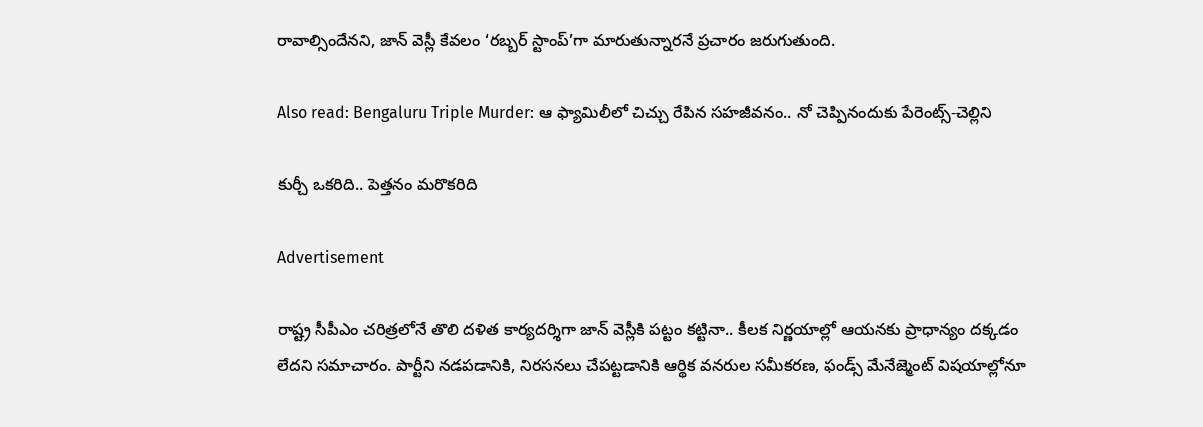రావాల్సిందేనని, జాన్ వెస్లీ కేవలం ‘రబ్బర్ స్టాంప్’గా మారుతున్నారనే ప్రచారం జరుగుతుంది.

Also read: Bengaluru Triple Murder: ఆ ఫ్యామిలీలో చిచ్చు రేపిన సహజీవనం.. నో చెప్పినందుకు పేరెంట్స్-చెల్లిని

కుర్చీ ఒకరిది.. పెత్తనం మరొకరిది

Advertisement

రాష్ట్ర సీపీఎం చరిత్రలోనే తొలి దళిత కార్యదర్శిగా జాన్ వెస్లీకి పట్టం కట్టినా.. కీలక నిర్ణయాల్లో ఆయనకు ప్రాధాన్యం దక్కడం లేదని సమాచారం. పార్టీని నడపడానికి, నిరసనలు చేపట్టడానికి ఆర్థిక వనరుల సమీకరణ, ఫండ్స్ మేనేజ్మెంట్ విషయాల్లోనూ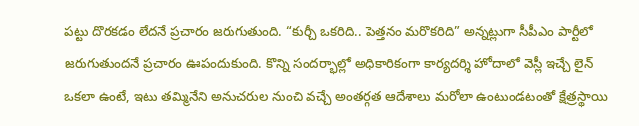పట్టు దొరకడం లేదనే ప్రచారం జరుగుతుంది. “కుర్చీ ఒకరిది.. పెత్తనం మరొకరిది” అన్నట్లుగా సీపీఎం పార్టీలో జరుగుతుందనే ప్రచారం ఊపందుకుంది. కొన్ని సందర్భాల్లో అధికారికంగా కార్యదర్శి హోదాలో వెస్లీ ఇచ్చే లైన్ ఒకలా ఉంటే, ఇటు తమ్మినేని అనుచరుల నుంచి వచ్చే అంతర్గత ఆదేశాలు మరోలా ఉంటుండటంతో క్షేత్రస్థాయి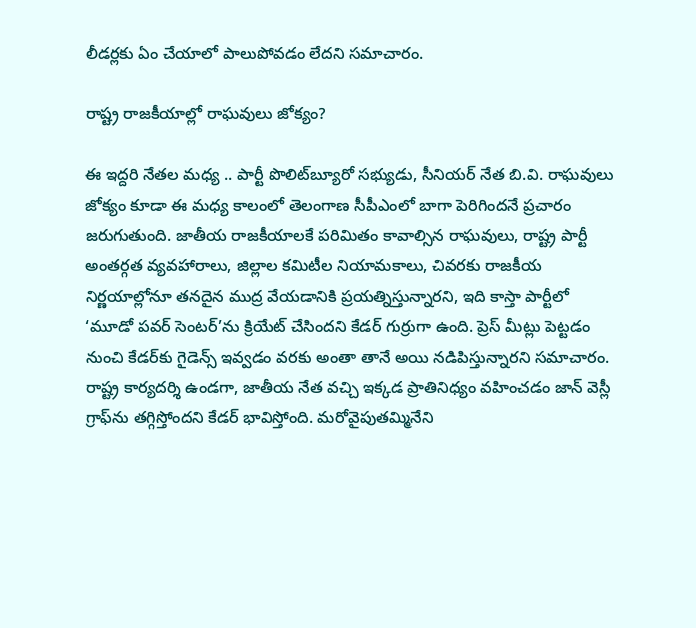లీడర్లకు ఏం చేయాలో పాలుపోవడం లేదని సమాచారం.

రాష్ట్ర రాజకీయాల్లో రాఘవులు జోక్యం?

ఈ ఇద్దరి నేతల మధ్య .. పార్టీ పొలిట్‌బ్యూరో సభ్యుడు, సీనియర్ నేత బి.వి. రాఘవులు జోక్యం కూడా ఈ మధ్య కాలంలో తెలంగాణ సీపీఎంలో బాగా పెరిగిందనే ప్రచారం జరుగుతుంది. జాతీయ రాజకీయాలకే పరిమితం కావాల్సిన రాఘవులు, రాష్ట్ర పార్టీ అంతర్గత వ్యవహారాలు, జిల్లాల కమిటీల నియామకాలు, చివరకు రాజకీయ నిర్ణయాల్లోనూ తనదైన ముద్ర వేయడానికి ప్రయత్నిస్తున్నారని, ఇది కాస్తా పార్టీలో ‘మూడో పవర్ సెంటర్’ను క్రియేట్ చేసిందని కేడర్ గుర్రుగా ఉంది. ప్రెస్ మీట్లు పెట్టడం నుంచి కేడర్‌కు గైడెన్స్ ఇవ్వడం వరకు అంతా తానే అయి నడిపిస్తున్నారని సమాచారం. రాష్ట్ర కార్యదర్శి ఉండగా, జాతీయ నేత వచ్చి ఇక్కడ ప్రాతినిధ్యం వహించడం జాన్ వెస్లీ గ్రాఫ్‌ను తగ్గిస్తోందని కేడర్ భావిస్తోంది. మరోవైపుతమ్మినేని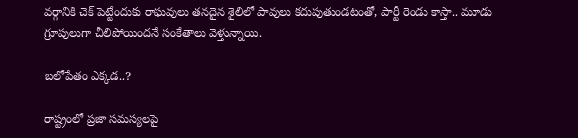వర్గానికి చెక్ పెట్టేందుకు రాఘవులు తనదైన శైలిలో పావులు కదుపుతుండటంతో, పార్టీ రెండు కాస్తా.. మూడు గ్రూపులుగా చీలిపోయిందనే సంకేతాలు వెళ్తున్నాయి.

బలోపేతం ఎక్కడ..?

రాష్ట్రంలో ప్రజా సమస్యలపై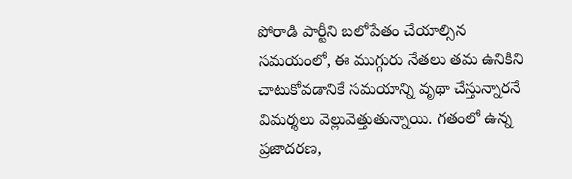పోరాడి పార్టీని బలోపేతం చేయాల్సిన సమయంలో, ఈ ముగ్గురు నేతలు తమ ఉనికిని చాటుకోవడానికే సమయాన్ని వృథా చేస్తున్నారనే విమర్శలు వెల్లువెత్తుతున్నాయి. గతంలో ఉన్న ప్రజాదరణ,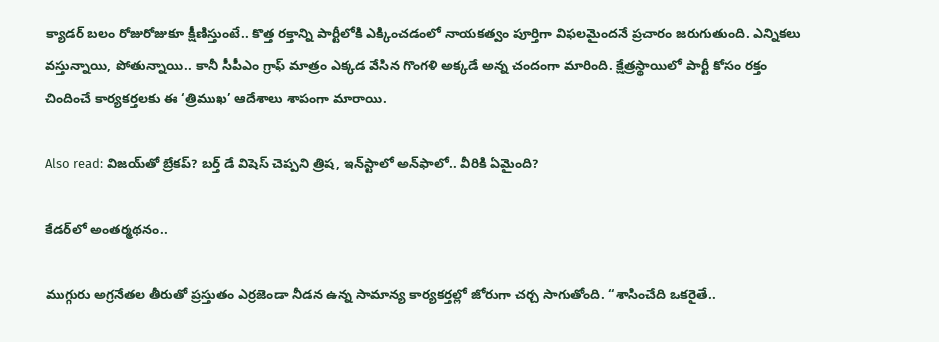క్యాడర్ బలం రోజురోజుకూ క్షీణిస్తుంటే.. కొత్త రక్తాన్ని పార్టీలోకి ఎక్కించడంలో నాయకత్వం పూర్తిగా విఫలమైందనే ప్రచారం జరుగుతుంది. ఎన్నికలు వస్తున్నాయి, పోతున్నాయి.. కానీ సీపీఎం గ్రాఫ్ మాత్రం ఎక్కడ వేసిన గొంగళి అక్కడే అన్న చందంగా మారింది. క్షేత్రస్థాయిలో పార్టీ కోసం రక్తం చిందించే కార్యకర్తలకు ఈ ‘త్రిముఖ’ ఆదేశాలు శాపంగా మారాయి.

Also read: విజయ్‌‌తో బ్రేకప్? బర్త్ డే విషెస్ చెప్పని త్రిష, ఇన్‌స్టాలో అన్‌ఫాలో.. వీరికి ఏమైంది?

కేడర్‌లో అంతర్మథనం..

ముగ్గురు అగ్రనేతల తీరుతో ప్రస్తుతం ఎర్రజెండా నీడన ఉన్న సామాన్య కార్యకర్తల్లో జోరుగా చర్చ సాగుతోంది. “శాసించేది ఒకరైతే..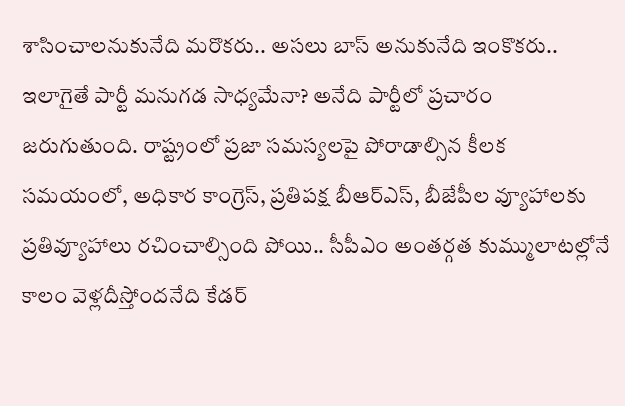శాసించాలనుకునేది మరొకరు.. అసలు బాస్ అనుకునేది ఇంకొకరు.. ఇలాగైతే పార్టీ మనుగడ సాధ్యమేనా? అనేది పార్టీలో ప్రచారం జరుగుతుంది. రాష్ట్రంలో ప్రజా సమస్యలపై పోరాడాల్సిన కీలక సమయంలో, అధికార కాంగ్రెస్, ప్రతిపక్ష బీఆర్ఎస్, బీజేపీల వ్యూహాలకు ప్రతివ్యూహాలు రచించాల్సింది పోయి.. సీపీఎం అంతర్గత కుమ్ములాటల్లోనే కాలం వెళ్లదీస్తోందనేది కేడర్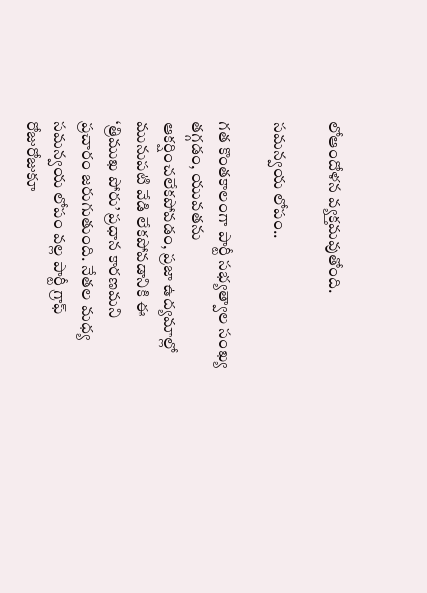లోఆందోళన వ్యక్తమవుతోంది.

సమన్వయ లోపం..

గత కొంతకాలంగా పార్టీ సభ్యత్వాల సంఖ్య తగ్గడం, యువతను ఆకర్షించలేకపోవడం, ప్రజా ఉద్యమాల్లో మునుపటి వేడి లేకపోవడానికి ఈ ‘త్రిముఖ పోరు’ ప్రధాన కారణమని ప్రచారం జరుగుతుంది. నేతల మధ్య సమన్వయ లోపం వల్ల పార్టీ గ్రాఫ్ రోజురోజుకూ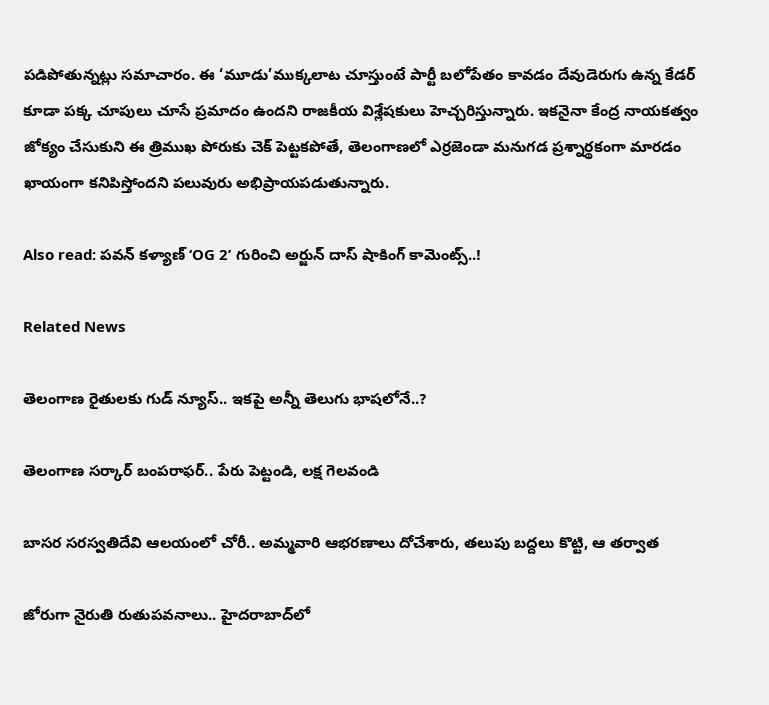పడిపోతున్నట్లు సమాచారం. ఈ ‘మూడు’ముక్కలాట చూస్తుంటే పార్టీ బలోపేతం కావడం దేవుడెరుగు ఉన్న కేడర్ కూడా పక్క చూపులు చూసే ప్రమాదం ఉందని రాజకీయ విశ్లేషకులు హెచ్చరిస్తున్నారు. ఇకనైనా కేంద్ర నాయకత్వం జోక్యం చేసుకుని ఈ త్రిముఖ పోరుకు చెక్ పెట్టకపోతే, తెలంగాణలో ఎర్రజెండా మనుగడ ప్రశ్నార్థకంగా మారడం ఖాయంగా కనిపిస్తోందని పలువురు అభిప్రాయపడుతున్నారు.

Also read: పవన్ కళ్యాణ్ ‘OG 2’ గురించి అర్జున్ దాస్ షాకింగ్ కామెంట్స్..!

Related News

తెలంగాణ రైతులకు గుడ్ న్యూస్.. ఇకపై అన్నీ తెలుగు భాషలోనే..?

తెలంగాణ సర్కార్ బంపరాఫర్.. పేరు పెట్టండి, లక్ష గెలవండి

బాసర సరస్వతిదేవి ఆలయంలో చోరీ.. అమ్మవారి ఆభరణాలు దోచేశారు, తలుపు బద్దలు కొట్టి, ఆ తర్వాత

జోరుగా నైరుతి రుతుపవనాలు.. హైదరాబాద్‌లో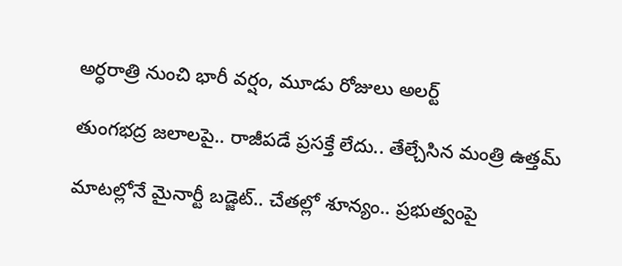అర్ధరాత్రి నుంచి భారీ వర్షం, మూడు రోజులు అలర్ట్

తుంగభద్ర జలాలపై.. రాజీపడే ప్రసక్తే లేదు.. తేల్చేసిన మంత్రి ఉత్తమ్

మాటల్లోనే మైనార్టీ బడ్జెట్.. చేతల్లో శూన్యం.. ప్రభుత్వంపై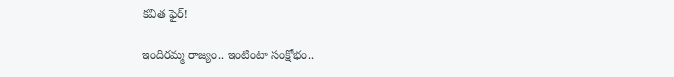కవిత ఫైర్!

ఇందిరమ్మ రాజ్యం.. ఇంటింటా సంక్షోభం..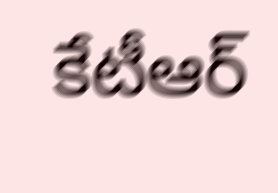కేటీఆర్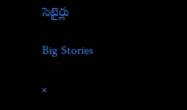సెటైర్లు

Big Stories

×